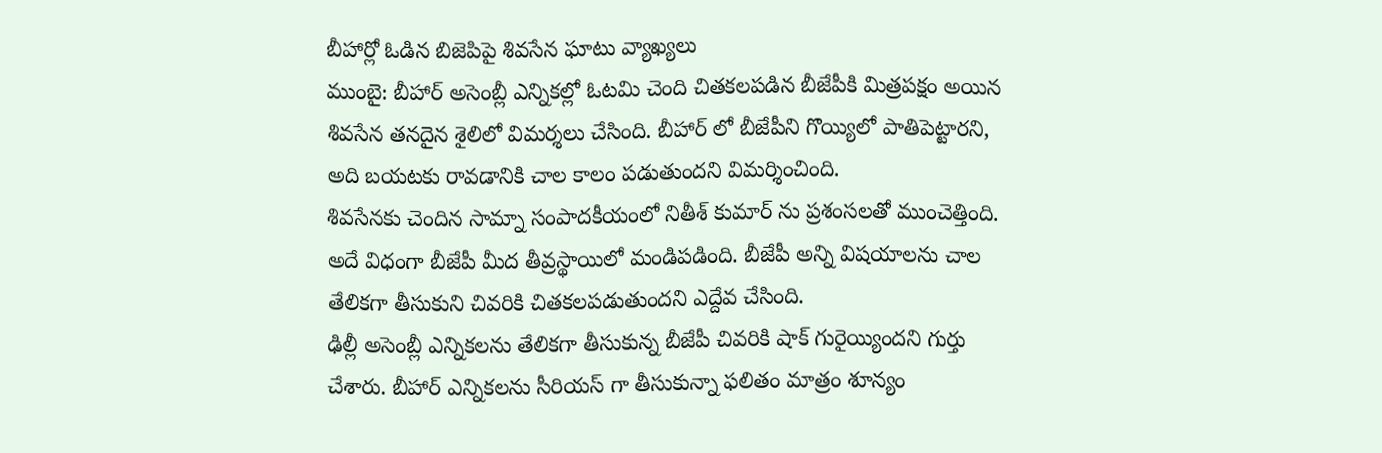బీహార్లో ఓడిన బిజెపిపై శివసేన ఘాటు వ్యాఖ్యలు
ముంబై: బీహార్ అసెంబ్లీ ఎన్నికల్లో ఓటమి చెంది చితకలపడిన బీజేపీకి మిత్రపక్షం అయిన శివసేన తనదైన శైలిలో విమర్శలు చేసింది. బీహార్ లో బీజేపీని గొయ్యిలో పాతిపెట్టారని, అది బయటకు రావడానికి చాల కాలం పడుతుందని విమర్శించింది.
శివసేనకు చెందిన సామ్నా సంపాదకీయంలో నితీశ్ కుమార్ ను ప్రశంసలతో ముంచెత్తింది. అదే విధంగా బీజేపీ మీద తీవ్రస్థాయిలో మండిపడింది. బీజేపీ అన్ని విషయాలను చాల తేలికగా తీసుకుని చివరికి చితకలపడుతుందని ఎద్దేవ చేసింది.
ఢిల్లీ అసెంబ్లీ ఎన్నికలను తేలికగా తీసుకున్న బీజేపీ చివరికి షాక్ గురైయ్యిందని గుర్తు చేశారు. బీహార్ ఎన్నికలను సీరియస్ గా తీసుకున్నా ఫలితం మాత్రం శూన్యం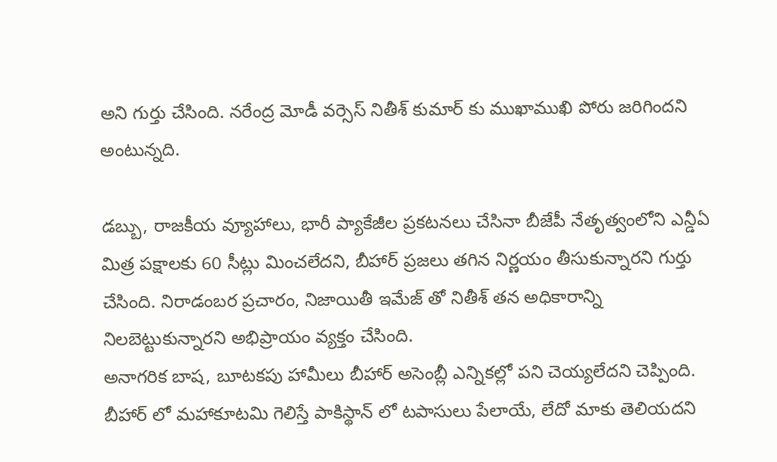అని గుర్తు చేసింది. నరేంద్ర మోడీ వర్సెస్ నితీశ్ కుమార్ కు ముఖాముఖి పోరు జరిగిందని అంటున్నది.

డబ్బు, రాజకీయ వ్యూహాలు, భారీ ప్యాకేజీల ప్రకటనలు చేసినా బీజేపీ నేతృత్వంలోని ఎన్డీఏ మిత్ర పక్షాలకు 60 సీట్లు మించలేదని, బీహార్ ప్రజలు తగిన నిర్ణయం తీసుకున్నారని గుర్తు చేసింది. నిరాడంబర ప్రచారం, నిజాయితీ ఇమేజ్ తో నితీశ్ తన అధికారాన్ని నిలబెట్టుకున్నారని అభిప్రాయం వ్యక్తం చేసింది.
అనాగరిక బాష, బూటకపు హామీలు బీహార్ అసెంబ్లీ ఎన్నికల్లో పని చెయ్యలేదని చెప్పింది. బీహార్ లో మహాకూటమి గెలిస్తే పాకిస్థాన్ లో టపాసులు పేలాయే, లేదో మాకు తెలియదని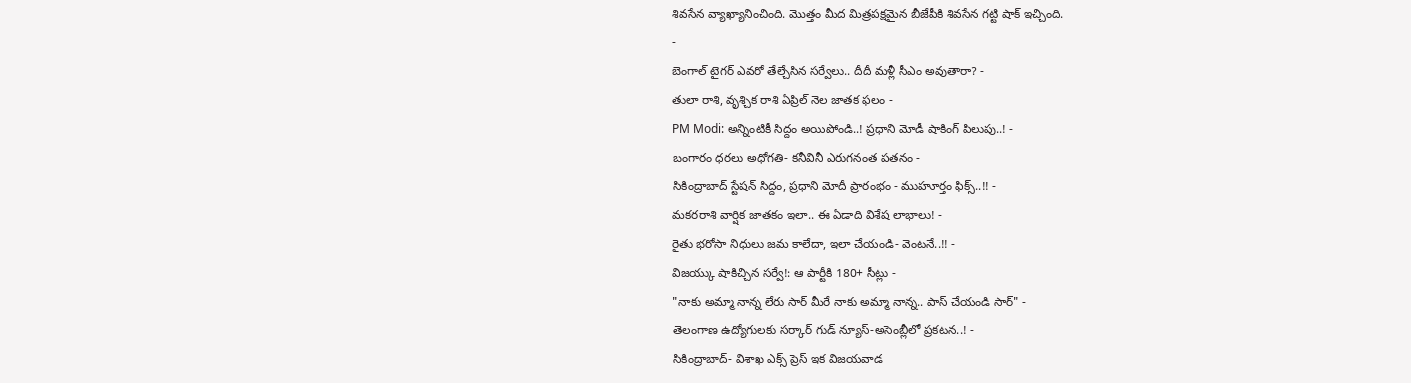శివసేన వ్యాఖ్యానించింది. మొత్తం మీద మిత్రపక్షమైన బీజేపీకి శివసేన గట్టి షాక్ ఇచ్చింది.
-
బెంగాల్ టైగర్ ఎవరో తేల్చేసిన సర్వేలు.. దీదీ మళ్లీ సీఎం అవుతారా? -
తులా రాశి, వృశ్చిక రాశి ఏప్రిల్ నెల జాతక ఫలం -
PM Modi: అన్నింటికీ సిద్దం అయిపోండి..! ప్రధాని మోడీ షాకింగ్ పిలుపు..! -
బంగారం ధరలు అధోగతి- కనీవినీ ఎరుగనంత పతనం -
సికింద్రాబాద్ స్టేషన్ సిద్దం, ప్రధాని మోదీ ప్రారంభం - ముహూర్తం ఫిక్స్..!! -
మకరరాశి వార్షిక జాతకం ఇలా.. ఈ ఏడాది విశేష లాభాలు! -
రైతు భరోసా నిధులు జమ కాలేదా, ఇలా చేయండి- వెంటనే..!! -
విజయ్కు షాకిచ్చిన సర్వే!: ఆ పార్టీకి 180+ సీట్లు -
"నాకు అమ్మా నాన్న లేరు సార్ మీరే నాకు అమ్మా నాన్న.. పాస్ చేయండి సార్" -
తెలంగాణ ఉద్యోగులకు సర్కార్ గుడ్ న్యూస్-అసెంబ్లీలో ప్రకటన..! -
సికింద్రాబాద్- విశాఖ ఎక్స్ ప్రెస్ ఇక విజయవాడ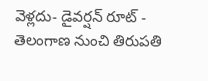వెళ్లదు- డైవర్షన్ రూట్ -
తెలంగాణ నుంచి తిరుపతి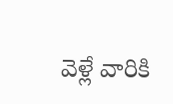వెళ్లే వారికి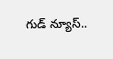గుడ్ న్యూస్..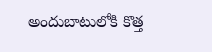అందుబాటులోకి కొత్త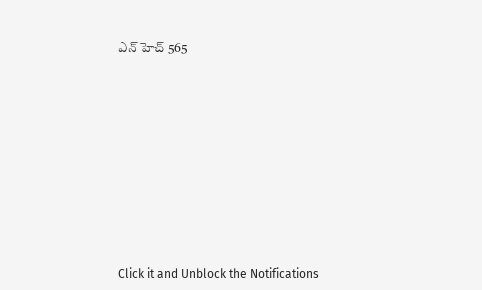ఎన్ హెచ్ 565












Click it and Unblock the Notifications